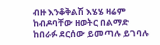ብዙ እንቆቅልሽ እሄሄ ዛሬም ከብዶባቸው ዘወትር በልማድ ከበራፉ ደርሰው ይመጣሉ ይገባሉ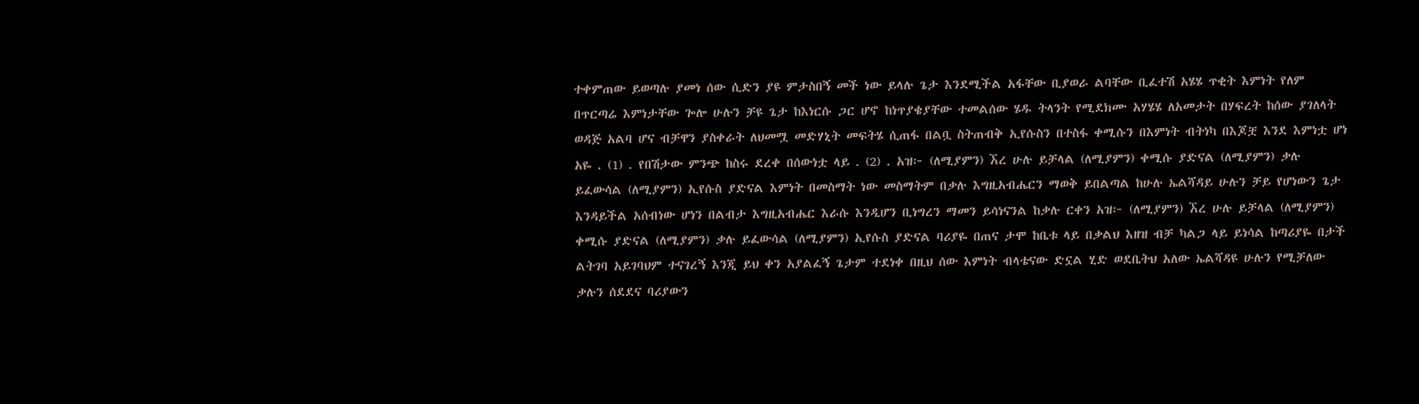ተቀምጠው ይወጣሉ ያመነ ሰው ሲድን ያዩ ምታስበኝ መች ነው ይላሉ ጌታ እንደሚችል አፋቸው ቢያወራ ልባቸው ቢፈተሽ አሄሄ ጥቂት እምነት የለም በጥርጣሬ እምነታቸው ጐሎ ሁሉን ቻዩ ጌታ ከእነርሱ ጋር ሆኖ ከነጥያቄያቸው ተመልሰው ሄዱ ትላንት የሚደክሙ አሃሄሄ ለአመታት በሃፍረት ከሰው ያገለላት ወዳጅ አልባ ሆና ብቻዋን ያስቀራት ለህመሟ መድሃኒት መፍትሄ ሲጠፋ በልቧ ስትጠብቅ ኢየሱስን በተስፋ ቀሚሱን በእምነት ብትነካ በእጆቿ እንደ እምነቷ ሆነ አዬ . (1) . የበሽታው ምንጭ ከስሩ ደረቀ በሰውነቷ ላይ . (2) . አዝ፦ (ለሚያምን) ኧረ ሁሉ ይቻላል (ለሚያምን) ቀሚሱ ያድናል (ለሚያምን) ቃሉ ይፈውሳል (ለሚያምን) ኢየሱስ ያድናል እምነት በመስማት ነው መስማትም በቃሉ እግዚአብሔርን ማወቅ ይበልጣል ከሁሉ ኤልሻዳይ ሁሉን ቻይ የሆነውን ጌታ እንዳይችል አሰብነው ሆነን በልብታ እግዚአብሔር እራሱ እንዲሆን ቢነግረን ማመን ይሳነናንል ከቃሉ ርቀን አዝ፦ (ለሚያምን) ኧረ ሁሉ ይቻላል (ለሚያምን) ቀሚሱ ያድናል (ለሚያምን) ቃሉ ይፈውሳል (ለሚያምን) ኢየሱስ ያድናል ባሪያዬ በጠና ታሞ ከቤቱ ላይ በቃልህ እዘዝ ብቻ ካልጋ ላይ ይነሳል ከጣሪያዬ በታች ልትገባ አይገባህም ተናገረኝ እንጂ ይህ ቀን አያልፈኝ ጌታም ተደነቀ በዚህ ሰው እምነት ብላቴናው ድኗል ሂድ ወደቤትህ አለው ኤልሻዳዩ ሁሉን የሚቻለው ቃሉን ሰደደና ባሪያውን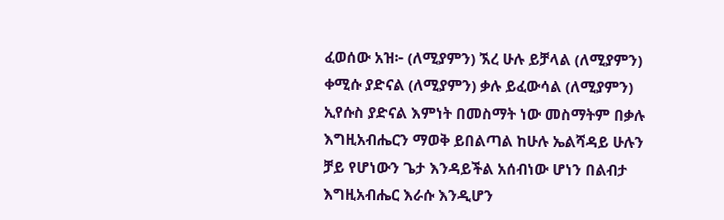ፈወሰው አዝ፦ (ለሚያምን) ኧረ ሁሉ ይቻላል (ለሚያምን) ቀሚሱ ያድናል (ለሚያምን) ቃሉ ይፈውሳል (ለሚያምን) ኢየሱስ ያድናል እምነት በመስማት ነው መስማትም በቃሉ እግዚአብሔርን ማወቅ ይበልጣል ከሁሉ ኤልሻዳይ ሁሉን ቻይ የሆነውን ጌታ እንዳይችል አሰብነው ሆነን በልብታ እግዚአብሔር እራሱ እንዲሆን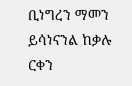ቢነግረን ማመን ይሳነናንል ከቃሉ ርቀን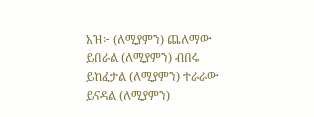አዝ፦ (ለሚያምን) ጨለማው ይበራል (ለሚያምን) ብበሩ ይከፈታል (ለሚያምን) ተራራው ይናዳል (ለሚያምን)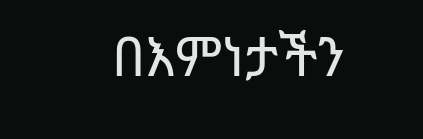በእምነታችን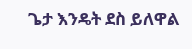ጌታ እንዴት ደስ ይለዋል